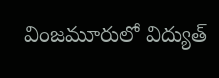వింజమూరులో విద్యుత్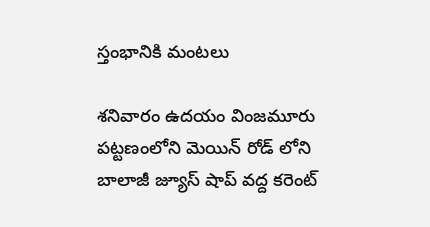స్తంభానికి మంటలు

శనివారం ఉదయం వింజమూరు పట్టణంలోని మెయిన్ రోడ్ లోని బాలాజీ జ్యూస్ షాప్ వద్ద కరెంట్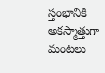స్తంభానికి అకస్మాత్తుగా మంటలు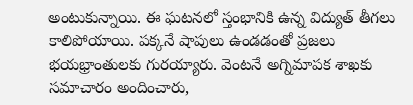అంటుకున్నాయి. ఈ ఘటనలో స్తంభానికి ఉన్న విద్యుత్ తీగలు కాలిపోయాయి. పక్కనే షాపులు ఉండడంతో ప్రజలు భయభ్రాంతులకు గురయ్యారు. వెంటనే అగ్నిమాపక శాఖకు సమాచారం అందించారు,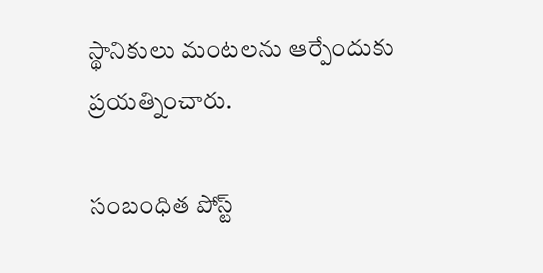స్థానికులు మంటలను ఆర్పేందుకు ప్రయత్నించారు.

సంబంధిత పోస్ట్